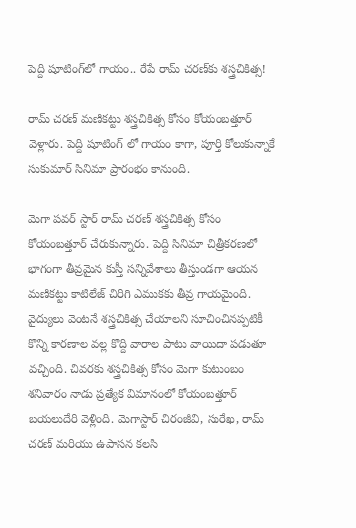పెద్ది షూటింగ్‌లో గాయం.. రేపే రామ్ చరణ్‌కు శస్త్రచికిత్స!

రామ్ చరణ్ మణికట్టు శస్త్రచికిత్స కోసం కోయంబత్తూర్ వెళ్లారు. పెద్ది షూటింగ్ లో గాయం కాగా, పూర్తి కోలుకున్నాకే సుకుమార్ సినిమా ప్రారంభం కానుంది.

మెగా పవర్ స్టార్ రామ్ చరణ్ శస్త్రచికిత్స కోసం కోయంబత్తూర్ చేరుకున్నారు. పెద్ది సినిమా చిత్రీకరణలో భాగంగా తీవ్రమైన కుస్తీ సన్నివేశాలు తీస్తుండగా ఆయన మణికట్టు కాటిలేజ్ చిరిగి ఎముకకు తీవ్ర గాయమైంది. వైద్యులు వెంటనే శస్త్రచికిత్స చేయాలని సూచించినప్పటికీ కొన్ని కారణాల వల్ల కొద్ది వారాల పాటు వాయిదా పడుతూ వచ్చింది. చివరకు శస్త్రచికిత్స కోసం మెగా కుటుంబం శనివారం నాడు ప్రత్యేక విమానంలో కోయంబత్తూర్ బయలుదేరి వెళ్లింది. మెగాస్టార్ చిరంజీవి, సురేఖ, రామ్ చరణ్ మరియు ఉపాసన కలసి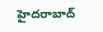హైదరాబాద్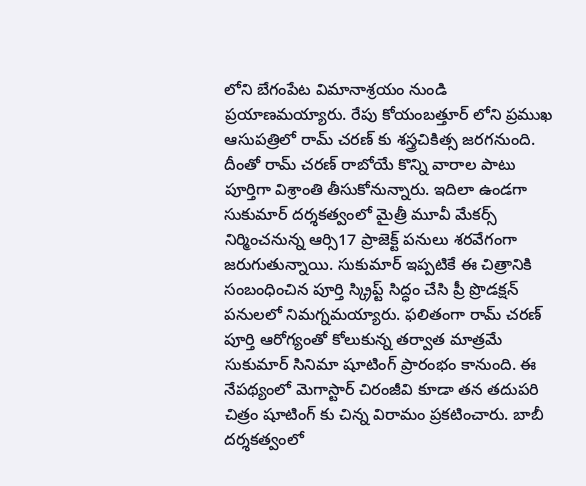లోని బేగంపేట విమానాశ్రయం నుండి ప్రయాణమయ్యారు. రేపు కోయంబత్తూర్ లోని ప్రముఖ ఆసుపత్రిలో రామ్ చరణ్ కు శస్త్రచికిత్స జరగనుంది. దీంతో రామ్ చరణ్ రాబోయే కొన్ని వారాల పాటు పూర్తిగా విశ్రాంతి తీసుకోనున్నారు. ఇదిలా ఉండగా సుకుమార్ దర్శకత్వంలో మైత్రీ మూవీ మేకర్స్ నిర్మించనున్న ఆర్సి17 ప్రాజెక్ట్ పనులు శరవేగంగా జరుగుతున్నాయి. సుకుమార్ ఇప్పటికే ఈ చిత్రానికి సంబంధించిన పూర్తి స్క్రిప్ట్ సిద్ధం చేసి ప్రీ ప్రొడక్షన్ పనులలో నిమగ్నమయ్యారు. ఫలితంగా రామ్ చరణ్ పూర్తి ఆరోగ్యంతో కోలుకున్న తర్వాత మాత్రమే సుకుమార్ సినిమా షూటింగ్ ప్రారంభం కానుంది. ఈ నేపథ్యంలో మెగాస్టార్ చిరంజీవి కూడా తన తదుపరి చిత్రం షూటింగ్ కు చిన్న విరామం ప్రకటించారు. బాబీ దర్శకత్వంలో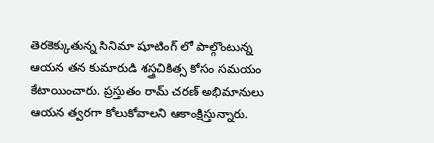తెరకెక్కుతున్న సినిమా షూటింగ్ లో పాల్గొంటున్న ఆయన తన కుమారుడి శస్త్రచికిత్స కోసం సమయం కేటాయించారు. ప్రస్తుతం రామ్ చరణ్ అభిమానులు ఆయన త్వరగా కోలుకోవాలని ఆకాంక్షిస్తున్నారు.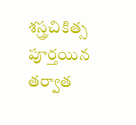శస్త్రచికిత్స పూర్తయిన తర్వాత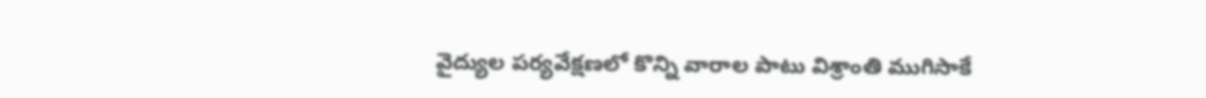వైద్యుల పర్యవేక్షణలో కొన్ని వారాల పాటు విశ్రాంతి ముగిసాకే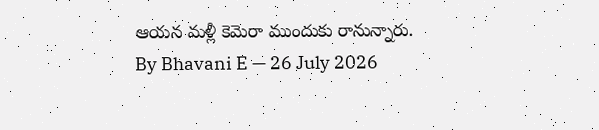ఆయన మళ్లీ కెమెరా ముందుకు రానున్నారు.
By Bhavani E — 26 July 2026